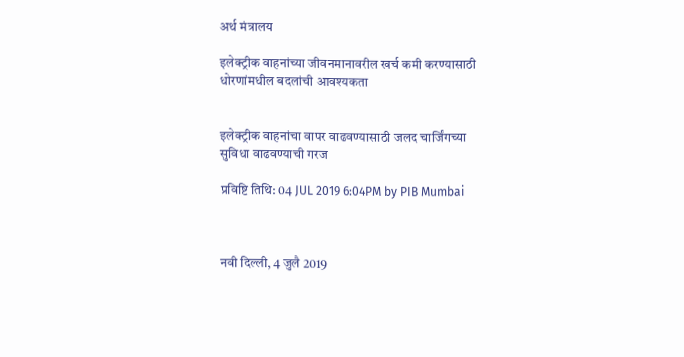अर्थ मंत्रालय

इलेक्ट्रीक वाहनांच्या जीवनमानावरील खर्च कमी करण्यासाठी धोरणांमधील बदलांची आवश्यकता


इलेक्ट्रीक वाहनांचा वापर वाढवण्यासाठी जलद चार्जिंगच्या सुविधा वाढवण्याची गरज

प्रविष्टि तिथि: 04 JUL 2019 6:04PM by PIB Mumbai



नवी दिल्ली, 4 जुलै 2019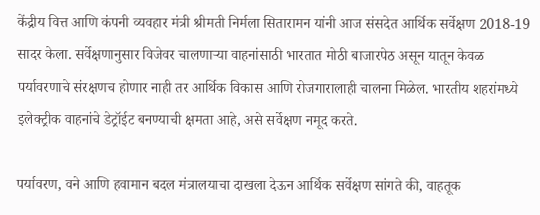केंद्रीय वित्त आणि कंपनी व्यवहार मंत्री श्रीमती निर्मला सितारामन यांनी आज संसदेत आर्थिक सर्वेक्षण 2018-19 सादर केला. सर्वेक्षणानुसार विजेवर चालणाऱ्या वाहनांसाठी भारतात मोठी बाजारपेठ असून यातून केवळ पर्यावरणाचे संरक्षणच होणार नाही तर आर्थिक विकास आणि रोजगारालाही चालना मिळेल. भारतीय शहरांमध्ये इलेक्ट्रीक वाहनांचे डेट्रॉईट बनण्याची क्षमता आहे, असे सर्वेक्षण नमूद करते.

पर्यावरण, वने आणि हवामान बदल मंत्रालयाचा दाखला देऊन आर्थिक सर्वेक्षण सांगते की, वाहतूक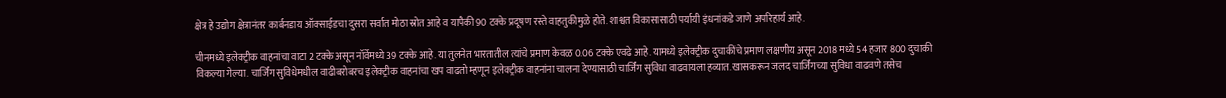क्षेत्र हे उद्योग क्षेत्रानंतर कार्बनडाय ऑक्साईडचा दुसरा सर्वात मोठा स्रोत आहे व यापैकी 90 टक्के प्रदूषण रस्ते वाहतुकीमुळे होते. शाश्वत विकासासाठी पर्यायी इंधनांकडे जाणे अपरिहार्य आहे.

चीनमध्ये इलेक्ट्रीक वाहनांचा वाटा 2 टक्के असून नॉर्वेमध्ये 39 टक्के आहे. या तुलनेत भारतातील त्यांचे प्रमाण केवळ 0.06 टक्के एवढे आहे. यामध्ये इलेक्ट्रीक दुचाकींचे प्रमाण लक्षणीय असून 2018 मध्ये 54 हजार 800 दुचाकी विकल्या गेल्या. चार्जिंग सुविधेमधील वाढीबरोबरच इलेक्ट्रीक वाहनांचा खप वाढतो म्हणून इलेक्ट्रीक वाहनांना चालना देण्यासाठी चार्जिंग सुविधा वाढवायला हव्यात. खासकरून जलद चार्जिंगच्या सुविधा वाढवणे तसेच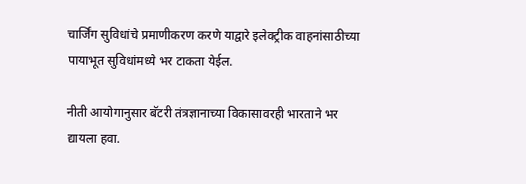चार्जिंग सुविधांचे प्रमाणीकरण करणे याद्वारे इलेक्ट्रीक वाहनांसाठीच्या पायाभूत सुविधांमध्ये भर टाकता येईल.

नीती आयोगानुसार बॅटरी तंत्रज्ञानाच्या विकासावरही भारताने भर द्यायला हवा.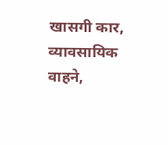खासगी कार, व्यावसायिक वाहने,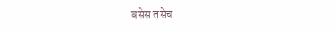बसेस तसेच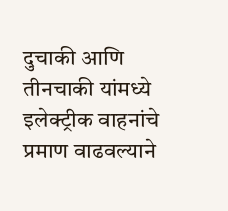दुचाकी आणि तीनचाकी यांमध्ये इलेक्ट्रीक वाहनांचे प्रमाण वाढवल्याने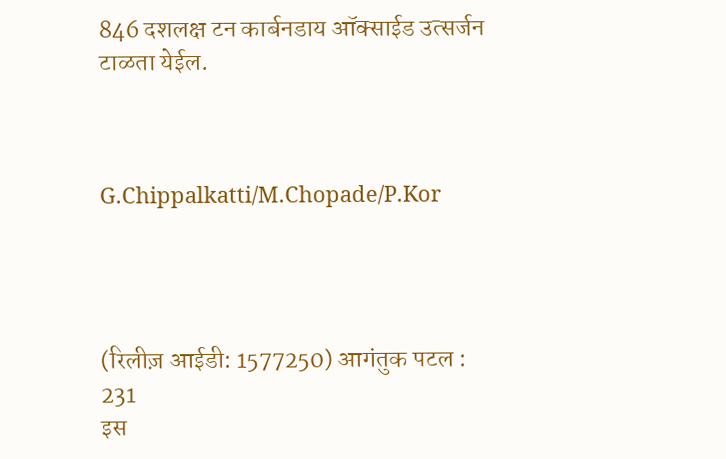846 दशलक्ष टन कार्बनडाय ऑक्साईड उत्सर्जन टाळता येईल.



G.Chippalkatti/M.Chopade/P.Kor




(रिलीज़ आईडी: 1577250) आगंतुक पटल : 231
इस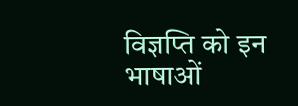विज्ञप्ति को इन भाषाओं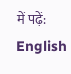में पढ़ें: English